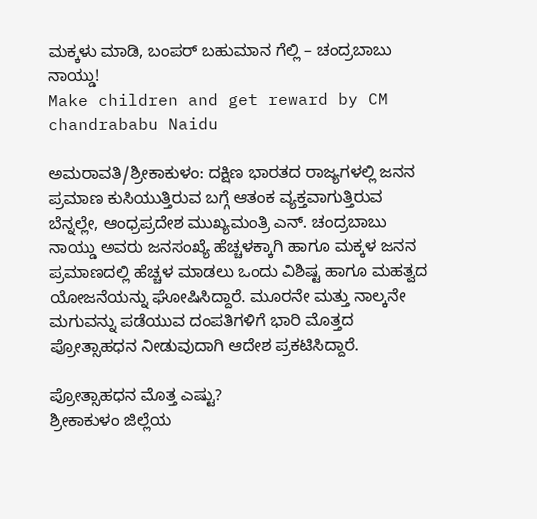ಮಕ್ಕಳು ಮಾಡಿ, ಬಂಪರ್ ಬಹುಮಾನ ಗೆಲ್ಲಿ – ಚಂದ್ರಬಾಬು ನಾಯ್ಡು!
Make children and get reward by CM chandrababu Naidu

ಅಮರಾವತಿ/ಶ್ರೀಕಾಕುಳಂ: ದಕ್ಷಿಣ ಭಾರತದ ರಾಜ್ಯಗಳಲ್ಲಿ ಜನನ ಪ್ರಮಾಣ ಕುಸಿಯುತ್ತಿರುವ ಬಗ್ಗೆ ಆತಂಕ ವ್ಯಕ್ತವಾಗುತ್ತಿರುವ ಬೆನ್ನಲ್ಲೇ, ಆಂಧ್ರಪ್ರದೇಶ ಮುಖ್ಯಮಂತ್ರಿ ಎನ್. ಚಂದ್ರಬಾಬು ನಾಯ್ಡು ಅವರು ಜನಸಂಖ್ಯೆ ಹೆಚ್ಚಳಕ್ಕಾಗಿ ಹಾಗೂ ಮಕ್ಕಳ ಜನನ ಪ್ರಮಾಣದಲ್ಲಿ ಹೆಚ್ಚಳ ಮಾಡಲು ಒಂದು ವಿಶಿಷ್ಟ ಹಾಗೂ ಮಹತ್ವದ ಯೋಜನೆಯನ್ನು ಘೋಷಿಸಿದ್ದಾರೆ. ಮೂರನೇ ಮತ್ತು ನಾಲ್ಕನೇ ಮಗುವನ್ನು ಪಡೆಯುವ ದಂಪತಿಗಳಿಗೆ ಭಾರಿ ಮೊತ್ತದ ಪ್ರೋತ್ಸಾಹಧನ ನೀಡುವುದಾಗಿ ಆದೇಶ ಪ್ರಕಟಿಸಿದ್ದಾರೆ.

ಪ್ರೋತ್ಸಾಹಧನ ಮೊತ್ತ ಎಷ್ಟು?
ಶ್ರೀಕಾಕುಳಂ ಜಿಲ್ಲೆಯ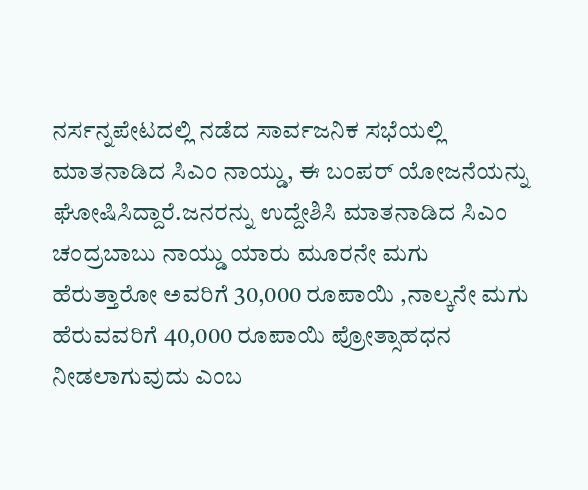ನರ್ಸನ್ನಪೇಟದಲ್ಲಿ ನಡೆದ ಸಾರ್ವಜನಿಕ ಸಭೆಯಲ್ಲಿ ಮಾತನಾಡಿದ ಸಿಎಂ ನಾಯ್ಡು, ಈ ಬಂಪರ್ ಯೋಜನೆಯನ್ನು ಘೋಷಿಸಿದ್ದಾರೆ.ಜನರನ್ನು ಉದ್ದೇಶಿಸಿ ಮಾತನಾಡಿದ ಸಿಎಂ ಚಂದ್ರಬಾಬು ನಾಯ್ಡು ಯಾರು ಮೂರನೇ ಮಗು ಹೆರುತ್ತಾರೋ ಅವರಿಗೆ 30,000 ರೂಪಾಯಿ ,ನಾಲ್ಕನೇ ಮಗು ಹೆರುವವರಿಗೆ 40,000 ರೂಪಾಯಿ ಪ್ರೋತ್ಸಾಹಧನ ನೀಡಲಾಗುವುದು ಎಂಬ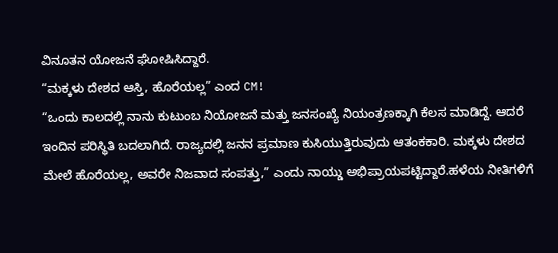ವಿನೂತನ ಯೋಜನೆ ಘೋಷಿಸಿದ್ದಾರೆ.
“ಮಕ್ಕಳು ದೇಶದ ಆಸ್ತಿ, ಹೊರೆಯಲ್ಲ” ಎಂದ CM!
“ಒಂದು ಕಾಲದಲ್ಲಿ ನಾನು ಕುಟುಂಬ ನಿಯೋಜನೆ ಮತ್ತು ಜನಸಂಖ್ಯೆ ನಿಯಂತ್ರಣಕ್ಕಾಗಿ ಕೆಲಸ ಮಾಡಿದ್ದೆ. ಆದರೆ ಇಂದಿನ ಪರಿಸ್ಥಿತಿ ಬದಲಾಗಿದೆ. ರಾಜ್ಯದಲ್ಲಿ ಜನನ ಪ್ರಮಾಣ ಕುಸಿಯುತ್ತಿರುವುದು ಆತಂಕಕಾರಿ. ಮಕ್ಕಳು ದೇಶದ ಮೇಲೆ ಹೊರೆಯಲ್ಲ, ಅವರೇ ನಿಜವಾದ ಸಂಪತ್ತು,” ಎಂದು ನಾಯ್ಡು ಅಭಿಪ್ರಾಯಪಟ್ಟಿದ್ದಾರೆ.ಹಳೆಯ ನೀತಿಗಳಿಗೆ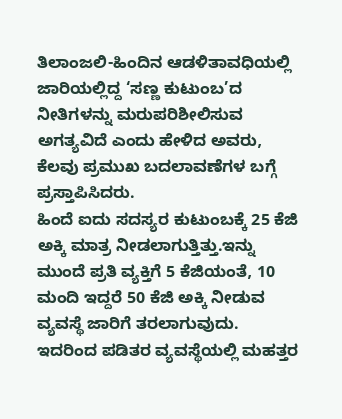ತಿಲಾಂಜಲಿ-ಹಿಂದಿನ ಆಡಳಿತಾವಧಿಯಲ್ಲಿ ಜಾರಿಯಲ್ಲಿದ್ದ ‘ಸಣ್ಣ ಕುಟುಂಬ’ದ ನೀತಿಗಳನ್ನು ಮರುಪರಿಶೀಲಿಸುವ ಅಗತ್ಯವಿದೆ ಎಂದು ಹೇಳಿದ ಅವರು, ಕೆಲವು ಪ್ರಮುಖ ಬದಲಾವಣೆಗಳ ಬಗ್ಗೆ ಪ್ರಸ್ತಾಪಿಸಿದರು.
ಹಿಂದೆ ಐದು ಸದಸ್ಯರ ಕುಟುಂಬಕ್ಕೆ 25 ಕೆಜಿ ಅಕ್ಕಿ ಮಾತ್ರ ನೀಡಲಾಗುತ್ತಿತ್ತು.ಇನ್ನು ಮುಂದೆ ಪ್ರತಿ ವ್ಯಕ್ತಿಗೆ 5 ಕೆಜಿಯಂತೆ, 10 ಮಂದಿ ಇದ್ದರೆ 50 ಕೆಜಿ ಅಕ್ಕಿ ನೀಡುವ ವ್ಯವಸ್ಥೆ ಜಾರಿಗೆ ತರಲಾಗುವುದು. ಇದರಿಂದ ಪಡಿತರ ವ್ಯವಸ್ಥೆಯಲ್ಲಿ ಮಹತ್ತರ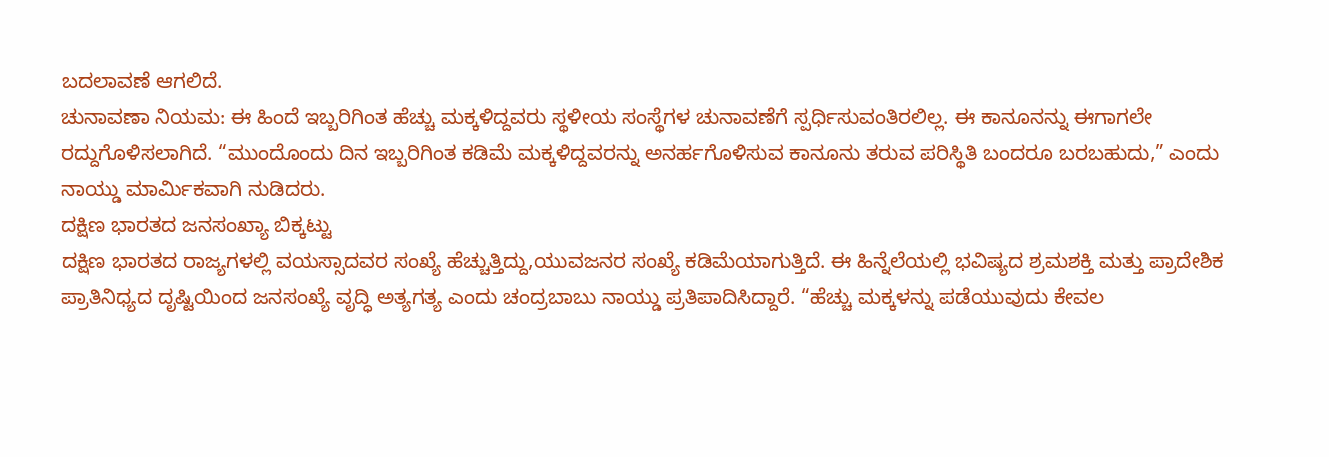ಬದಲಾವಣೆ ಆಗಲಿದೆ.
ಚುನಾವಣಾ ನಿಯಮ: ಈ ಹಿಂದೆ ಇಬ್ಬರಿಗಿಂತ ಹೆಚ್ಚು ಮಕ್ಕಳಿದ್ದವರು ಸ್ಥಳೀಯ ಸಂಸ್ಥೆಗಳ ಚುನಾವಣೆಗೆ ಸ್ಪರ್ಧಿಸುವಂತಿರಲಿಲ್ಲ. ಈ ಕಾನೂನನ್ನು ಈಗಾಗಲೇ ರದ್ದುಗೊಳಿಸಲಾಗಿದೆ. “ಮುಂದೊಂದು ದಿನ ಇಬ್ಬರಿಗಿಂತ ಕಡಿಮೆ ಮಕ್ಕಳಿದ್ದವರನ್ನು ಅನರ್ಹಗೊಳಿಸುವ ಕಾನೂನು ತರುವ ಪರಿಸ್ಥಿತಿ ಬಂದರೂ ಬರಬಹುದು,” ಎಂದು ನಾಯ್ಡು ಮಾರ್ಮಿಕವಾಗಿ ನುಡಿದರು.
ದಕ್ಷಿಣ ಭಾರತದ ಜನಸಂಖ್ಯಾ ಬಿಕ್ಕಟ್ಟು
ದಕ್ಷಿಣ ಭಾರತದ ರಾಜ್ಯಗಳಲ್ಲಿ ವಯಸ್ಸಾದವರ ಸಂಖ್ಯೆ ಹೆಚ್ಚುತ್ತಿದ್ದು,ಯುವಜನರ ಸಂಖ್ಯೆ ಕಡಿಮೆಯಾಗುತ್ತಿದೆ. ಈ ಹಿನ್ನೆಲೆಯಲ್ಲಿ ಭವಿಷ್ಯದ ಶ್ರಮಶಕ್ತಿ ಮತ್ತು ಪ್ರಾದೇಶಿಕ ಪ್ರಾತಿನಿಧ್ಯದ ದೃಷ್ಟಿಯಿಂದ ಜನಸಂಖ್ಯೆ ವೃದ್ಧಿ ಅತ್ಯಗತ್ಯ ಎಂದು ಚಂದ್ರಬಾಬು ನಾಯ್ಡು ಪ್ರತಿಪಾದಿಸಿದ್ದಾರೆ. “ಹೆಚ್ಚು ಮಕ್ಕಳನ್ನು ಪಡೆಯುವುದು ಕೇವಲ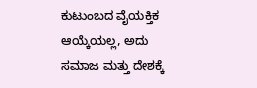ಕುಟುಂಬದ ವೈಯಕ್ತಿಕ ಆಯ್ಕೆಯಲ್ಲ, ಅದು ಸಮಾಜ ಮತ್ತು ದೇಶಕ್ಕೆ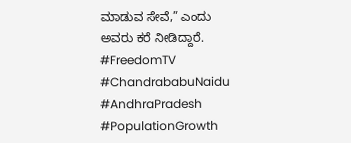ಮಾಡುವ ಸೇವೆ,” ಎಂದು ಅವರು ಕರೆ ನೀಡಿದ್ದಾರೆ.
#FreedomTV #ChandrababuNaidu #AndhraPradesh #PopulationGrowth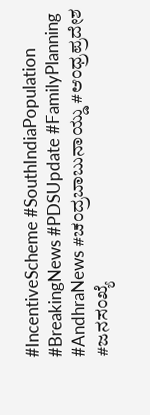#IncentiveScheme #SouthIndiaPopulation #BreakingNews #PDSUpdate #FamilyPlanning #AndhraNews #ಚಂದ್ರಬಾಬುನಾಯ್ಡು #ಆಂಧ್ರಪ್ರದೇಶ #ಜನಸಂಖ್ಯೆ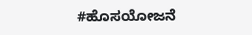#ಹೊಸಯೋಜನೆ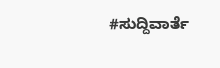#ಸುದ್ದಿವಾರ್ತೆ